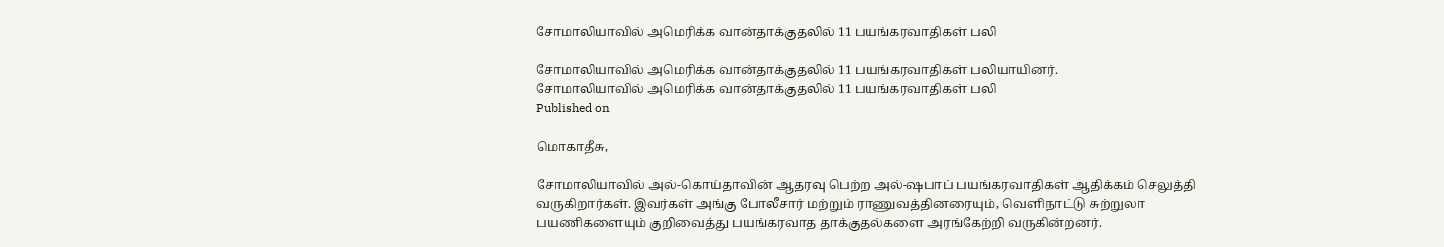சோமாலியாவில் அமெரிக்க வான்தாக்குதலில் 11 பயங்கரவாதிகள் பலி

சோமாலியாவில் அமெரிக்க வான்தாக்குதலில் 11 பயங்கரவாதிகள் பலியாயினர்.
சோமாலியாவில் அமெரிக்க வான்தாக்குதலில் 11 பயங்கரவாதிகள் பலி
Published on

மொகாதீசு,

சோமாலியாவில் அல்-கொய்தாவின் ஆதரவு பெற்ற அல்-ஷபாப் பயங்கரவாதிகள் ஆதிக்கம் செலுத்தி வருகிறார்கள். இவர்கள் அங்கு போலீசார் மற்றும் ராணுவத்தினரையும், வெளிநாட்டு சுற்றுலா பயணிகளையும் குறிவைத்து பயங்கரவாத தாக்குதல்களை அரங்கேற்றி வருகின்றனர்.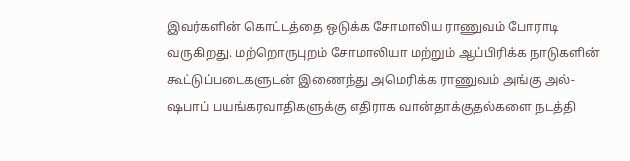இவர்களின் கொட்டத்தை ஒடுக்க சோமாலிய ராணுவம் போராடி வருகிறது. மற்றொருபுறம் சோமாலியா மற்றும் ஆப்பிரிக்க நாடுகளின் கூட்டுப்படைகளுடன் இணைந்து அமெரிக்க ராணுவம் அங்கு அல்-ஷபாப் பயங்கரவாதிகளுக்கு எதிராக வான்தாக்குதல்களை நடத்தி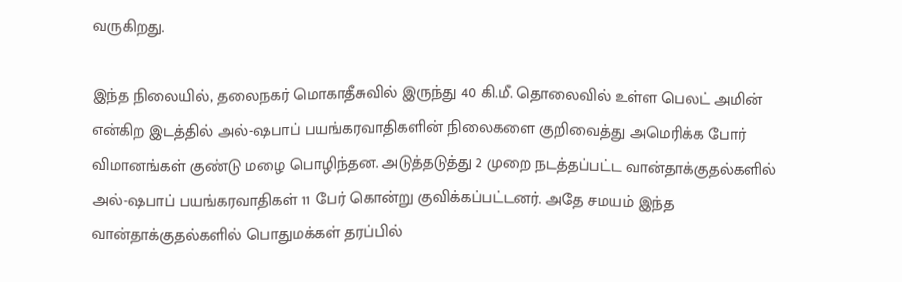வருகிறது.

இந்த நிலையில், தலைநகர் மொகாதீசுவில் இருந்து 40 கி.மீ. தொலைவில் உள்ள பெலட் அமின் என்கிற இடத்தில் அல்-ஷபாப் பயங்கரவாதிகளின் நிலைகளை குறிவைத்து அமெரிக்க போர் விமானங்கள் குண்டு மழை பொழிந்தன. அடுத்தடுத்து 2 முறை நடத்தப்பட்ட வான்தாக்குதல்களில் அல்-ஷபாப் பயங்கரவாதிகள் 11 பேர் கொன்று குவிக்கப்பட்டனர். அதே சமயம் இந்த வான்தாக்குதல்களில் பொதுமக்கள் தரப்பில்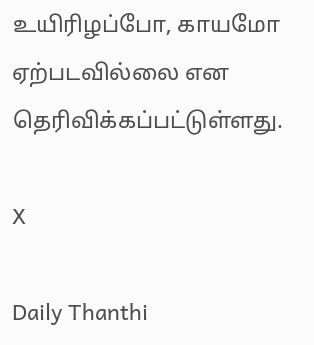உயிரிழப்போ, காயமோ ஏற்படவில்லை என தெரிவிக்கப்பட்டுள்ளது.

X

Daily Thanthi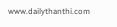www.dailythanthi.com